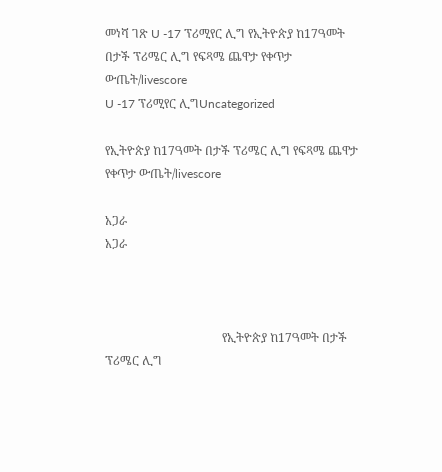መነሻ ገጽ U -17 ፕሪሚየር ሊግ የኢትዮጵያ ከ17ዓመት በታች ፕሪሜር ሊግ የፍጻሜ ጨዋታ የቀጥታ ውጤት/livescore
U -17 ፕሪሚየር ሊግUncategorized

የኢትዮጵያ ከ17ዓመት በታች ፕሪሜር ሊግ የፍጻሜ ጨዋታ የቀጥታ ውጤት/livescore

አጋራ
አጋራ



                                       የኢትዮጵያ ከ17ዓመት በታች ፕሪሜር ሊግ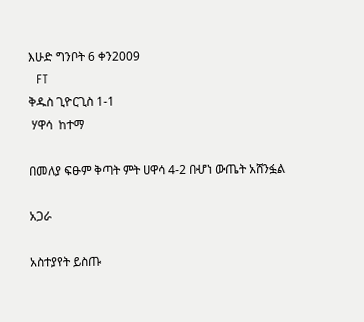እሁድ ግንቦት 6 ቀን2009
  FT
ቅዱስ ጊዮርጊስ 1-1
 ሃዋሳ  ከተማ

በመለያ ፍፁም ቅጣት ምት ሀዋሳ 4-2 በሇነ ውጤት አሸንፏል

አጋራ

አስተያየት ይስጡ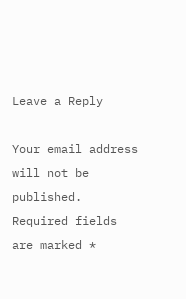Leave a Reply

Your email address will not be published. Required fields are marked *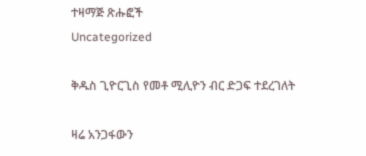ተዛማጅ ጽሑፎች
Uncategorized

ቅዱስ ጊዮርጊስ የመቶ ሚሊዮን ብር ድጋፍ ተደረገለት

ዛሬ አንጋፋውን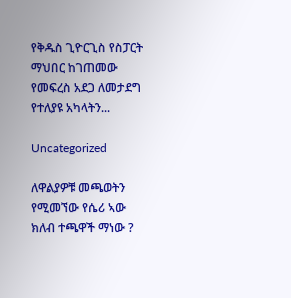የቅዱስ ጊዮርጊስ የስፓርት ማህበር ከገጠመው የመፍረስ አደጋ ለመታደግ የተለያዩ አካላትን...

Uncategorized

ለዋልያዎቹ መጫወትን የሚመኘው የሴሪ ኣው ክለብ ተጫዋች ማነው ?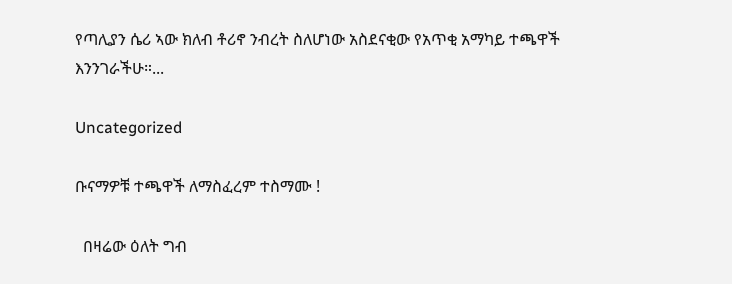የጣሊያን ሴሪ ኣው ክለብ ቶሪኖ ንብረት ስለሆነው አስደናቂው የአጥቂ አማካይ ተጫዋች እንንገራችሁ።...

Uncategorized

ቡናማዎቹ ተጫዋች ለማስፈረም ተስማሙ !

  በዛሬው ዕለት ግብ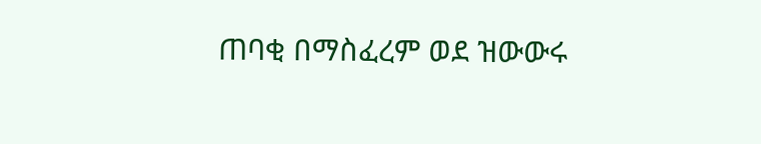ጠባቂ በማስፈረም ወደ ዝውውሩ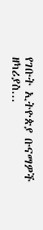የገቡት ኢትዮጵያ ቡናማዎች ዘካሪያስ...